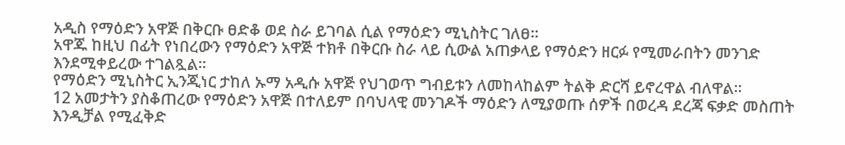አዲስ የማዕድን አዋጅ በቅርቡ ፀድቆ ወደ ስራ ይገባል ሲል የማዕድን ሚኒስትር ገለፀ።
አዋጁ ከዚህ በፊት የነበረውን የማዕድን አዋጅ ተክቶ በቅርቡ ስራ ላይ ሲውል አጠቃላይ የማዕድን ዘርፉ የሚመራበትን መንገድ እንደሚቀይረው ተገልጿል።
የማዕድን ሚኒስትር ኢንጂነር ታከለ ኡማ አዲሱ አዋጅ የህገወጥ ግብይቱን ለመከላከልም ትልቅ ድርሻ ይኖረዋል ብለዋል።
12 አመታትን ያስቆጠረው የማዕድን አዋጅ በተለይም በባህላዊ መንገዶች ማዕድን ለሚያወጡ ሰዎች በወረዳ ደረጃ ፍቃድ መስጠት እንዲቻል የሚፈቅድ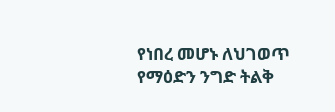የነበረ መሆኑ ለህገወጥ የማዕድን ንግድ ትልቅ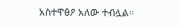አስተዋፅዖ አለው ተብሏል።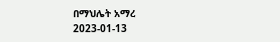በማህሌት አማረ
2023-01-13